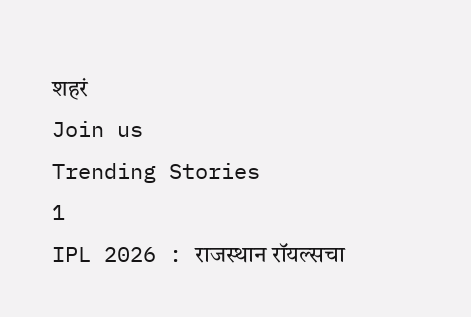शहरं
Join us
Trending Stories
1
IPL 2026 : राजस्थान रॉयल्सचा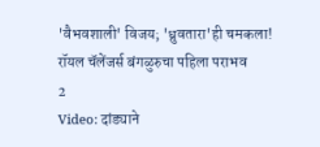'वैभवशाली' विजय; 'ध्रुवतारा'ही चमकला! रॉयल चॅलेंजर्स बंगळुरुचा पहिला पराभव
2
Video: दांड्याने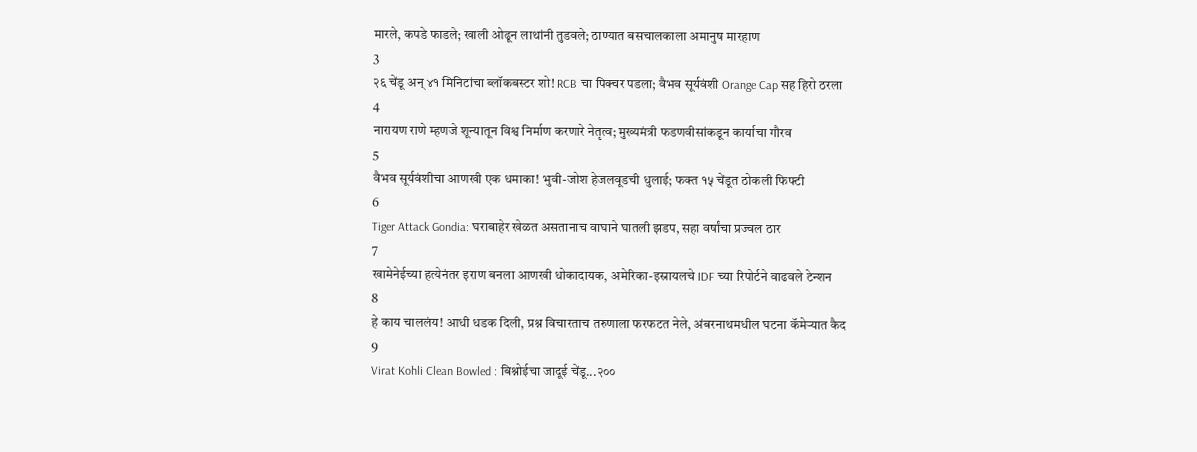मारले, कपडे फाडले; खाली ओढून लाथांनी तुडवले; ठाण्यात बसचालकाला अमानुष मारहाण
3
२६ चेंडू अन् ४१ मिनिटांचा ब्लॉकबस्टर शो! RCB चा पिक्चर पडला; वैभव सूर्यवंशी Orange Cap सह हिरो ठरला
4
नारायण राणे म्हणजे शून्यातून विश्व निर्माण करणारे नेतृत्व; मुख्यमंत्री फडणवीसांकडून कार्याचा गौरव
5
वैभव सूर्यवंशीचा आणखी एक धमाका! भुवी-जोश हेजलवूडची धुलाई; फक्त १५ चेंडूत ठोकली फिफ्टी
6
Tiger Attack Gondia: घराबाहेर खेळत असतानाच वाघाने घातली झडप, सहा वर्षांचा प्रज्वल ठार
7
खामेनेईच्या हत्येनंतर इराण बनला आणखी धोकादायक, अमेरिका-इस्रायलचे IDF च्या रिपोर्टने वाढवले टेन्शन
8
हे काय चाललंय! आधी धडक दिली, प्रश्न विचारताच तरुणाला फरफटत नेले, अंबरनाथमधील घटना कॅमेऱ्यात कैद
9
Virat Kohli Clean Bowled : बिश्नोईचा जादूई चेंडू...२००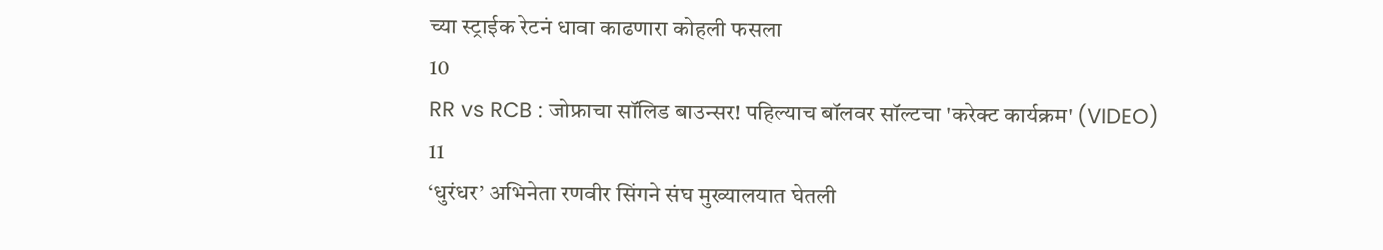च्या स्ट्राईक रेटनं धावा काढणारा कोहली फसला
10
RR vs RCB : जोफ्राचा सॉलिड बाउन्सर! पहिल्याच बॉलवर सॉल्टचा 'करेक्ट कार्यक्रम' (VIDEO)
11
‘धुरंधर’ अभिनेता रणवीर सिंगने संघ मुख्यालयात घेतली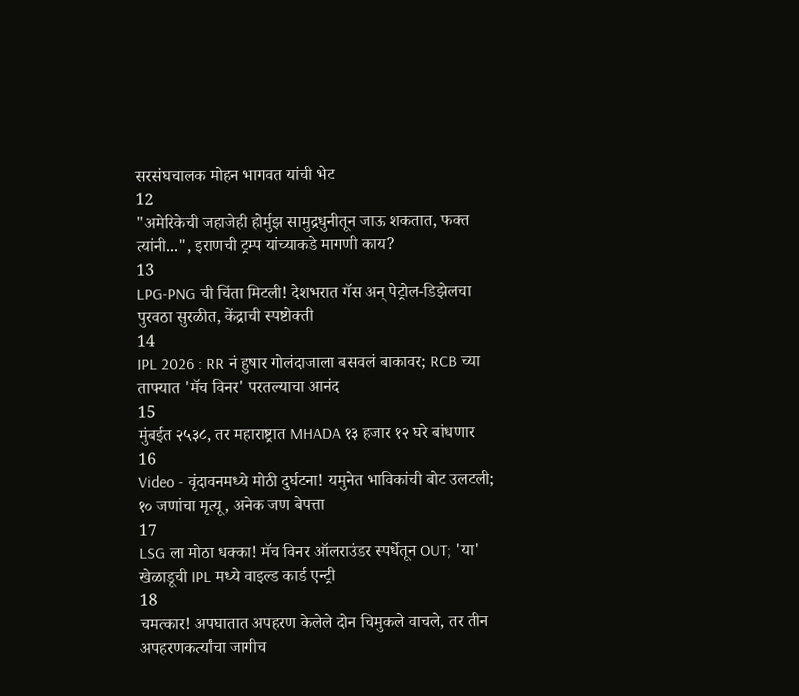सरसंघचालक मोहन भागवत यांची भेट
12
"अमेरिकेची जहाजेही होर्मुझ सामुद्रधुनीतून जाऊ शकतात, फक्त त्यांनी...", इराणची ट्रम्प यांच्याकडे मागणी काय?
13
LPG-PNG ची चिंता मिटली! देशभरात गॅस अन् पेट्रोल-डिझेलचा पुरवठा सुरळीत, केंद्राची स्पष्टोक्ती
14
IPL 2026 : RR नं हुषार गोलंदाजाला बसवलं बाकावर; RCB च्या ताफ्यात 'मॅच विनर' परतल्याचा आनंद
15
मुंबईत २५३८, तर महाराष्ट्रात MHADA १३ हजार १२ घरे बांधणार
16
Video - वृंदावनमध्ये मोठी दुर्घटना! यमुनेत भाविकांची बोट उलटली; १० जणांचा मृत्यू, अनेक जण बेपत्ता
17
LSG ला मोठा धक्का! मॅच विनर ऑलराउंडर स्पर्धेतून OUT; 'या' खेळाडूची IPL मध्ये वाइल्ड कार्ड एन्ट्री
18
चमत्कार! अपघातात अपहरण केलेले दोन चिमुकले वाचले, तर तीन अपहरणकर्त्यांचा जागीच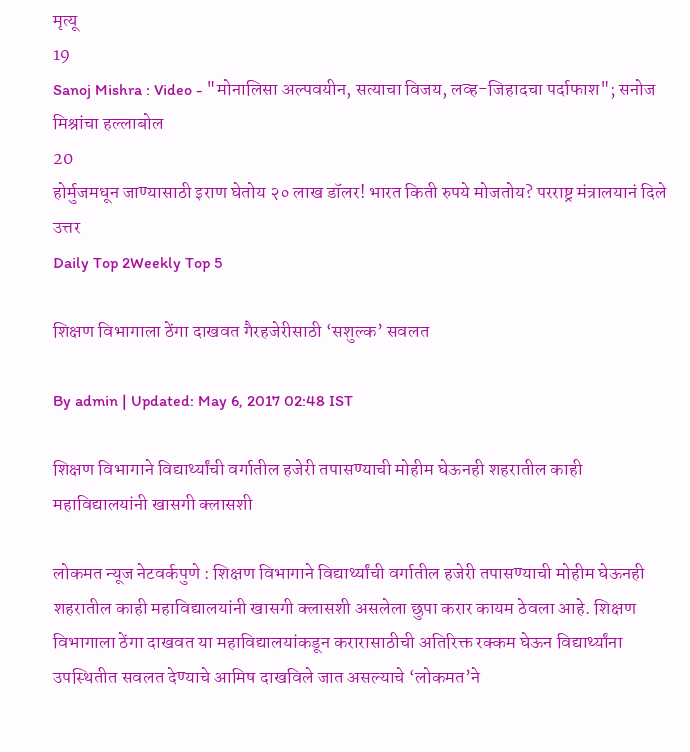मृत्यू
19
Sanoj Mishra : Video - "मोनालिसा अल्पवयीन, सत्याचा विजय, लव्ह-जिहादचा पर्दाफाश"; सनोज मिश्रांचा हल्लाबोल
20
होर्मुजमधून जाण्यासाठी इराण घेतोय २० लाख डॉलर! भारत किती रुपये मोजतोय? परराष्ट्र मंत्रालयानं दिले उत्तर
Daily Top 2Weekly Top 5

शिक्षण विभागाला ठेंगा दाखवत गैरहजेरीसाठी ‘सशुल्क’ सवलत

By admin | Updated: May 6, 2017 02:48 IST

शिक्षण विभागाने विद्यार्थ्यांची वर्गातील हजेरी तपासण्याची मोहीम घेऊनही शहरातील काही महाविद्यालयांनी खासगी क्लासशी

लोकमत न्यूज नेटवर्कपुणे : शिक्षण विभागाने विद्यार्थ्यांची वर्गातील हजेरी तपासण्याची मोहीम घेऊनही शहरातील काही महाविद्यालयांनी खासगी क्लासशी असलेला छुपा करार कायम ठेवला आहे. शिक्षण विभागाला ठेंगा दाखवत या महाविद्यालयांकडून करारासाठीची अतिरिक्त रक्कम घेऊन विद्यार्थ्यांना उपस्थितीत सवलत देण्याचे आमिष दाखविले जात असल्याचे ‘लोकमत’ने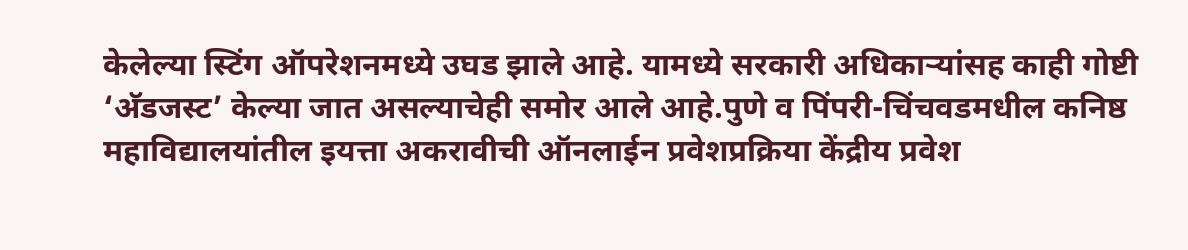केलेल्या स्टिंग ऑपरेशनमध्ये उघड झाले आहे. यामध्ये सरकारी अधिकाऱ्यांसह काही गोष्टी ‘अ‍ॅडजस्ट’ केल्या जात असल्याचेही समोर आले आहे.पुणे व पिंपरी-चिंचवडमधील कनिष्ठ महाविद्यालयांतील इयत्ता अकरावीची ऑनलाईन प्रवेशप्रक्रिया केंद्रीय प्रवेश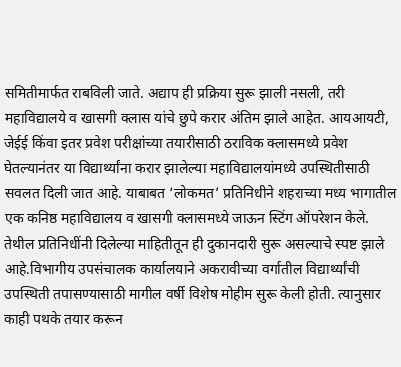समितीमार्फत राबविली जाते. अद्याप ही प्रक्रिया सुरू झाली नसली, तरी महाविद्यालये व खासगी क्लास यांचे छुपे करार अंतिम झाले आहेत. आयआयटी, जेईई किंवा इतर प्रवेश परीक्षांच्या तयारीसाठी ठराविक क्लासमध्ये प्रवेश घेतल्यानंतर या विद्यार्थ्यांना करार झालेल्या महाविद्यालयांमध्ये उपस्थितीसाठी सवलत दिली जात आहे. याबाबत ‘लोकमत’ प्रतिनिधीने शहराच्या मध्य भागातील एक कनिष्ठ महाविद्यालय व खासगी क्लासमध्ये जाऊन स्टिंग ऑपरेशन केले. तेथील प्रतिनिधींनी दिलेल्या माहितीतून ही दुकानदारी सुरू असल्याचे स्पष्ट झाले आहे.विभागीय उपसंचालक कार्यालयाने अकरावीच्या वर्गातील विद्यार्थ्यांची उपस्थिती तपासण्यासाठी मागील वर्षी विशेष मोहीम सुरू केली होती. त्यानुसार काही पथके तयार करून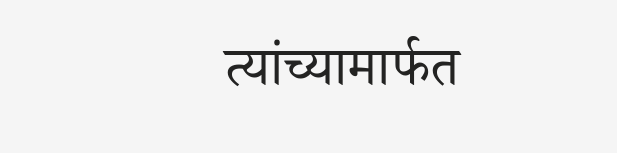त्यांच्यामार्फत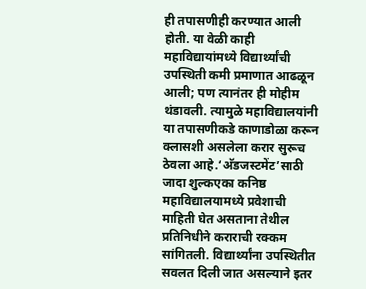ही तपासणीही करण्यात आली होती. या वेळी काही महाविद्यायांमध्ये विद्यार्थ्यांची उपस्थिती कमी प्रमाणात आढळून आली; पण त्यानंतर ही मोहीम थंडावली. त्यामुळे महाविद्यालयांनी या तपासणीकडे काणाडोळा करून क्लासशी असलेला करार सुरूच ठेवला आहे.‘अ‍ॅडजस्टमेंट’साठी जादा शुल्कएका कनिष्ठ महाविद्यालयामध्ये प्रवेशाची माहिती घेत असताना तेथील प्रतिनिधीने कराराची रक्कम सांगितली. विद्यार्थ्यांना उपस्थितीत सवलत दिली जात असल्याने इतर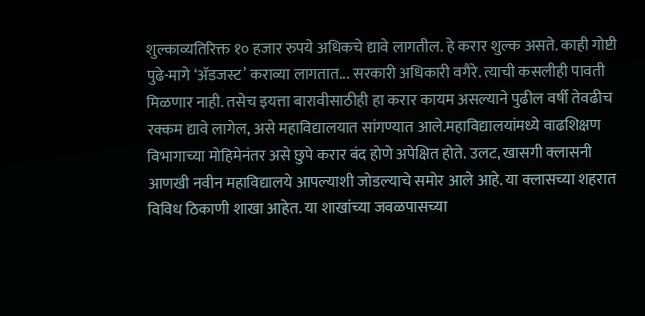शुल्काव्यतिरिक्त १० हजार रुपये अधिकचे द्यावे लागतील. हे करार शुल्क असते. काही गोष्टी पुढे-मागे ‘अ‍ॅडजस्ट’ कराव्या लागतात... सरकारी अधिकारी वगैरे. त्याची कसलीही पावती मिळणार नाही. तसेच इयत्ता बारावीसाठीही हा करार कायम असल्याने पुढील वर्षी तेवढीच रक्कम द्यावे लागेल, असे महाविद्यालयात सांगण्यात आले.महाविद्यालयांमध्ये वाढशिक्षण विभागाच्या मोहिमेनंतर असे छुपे करार बंद होणे अपेक्षित होते. उलट, खासगी क्लासनी आणखी नवीन महाविद्यालये आपल्याशी जोडल्याचे समोर आले आहे. या क्लासच्या शहरात विविध ठिकाणी शाखा आहेत. या शाखांच्या जवळपासच्या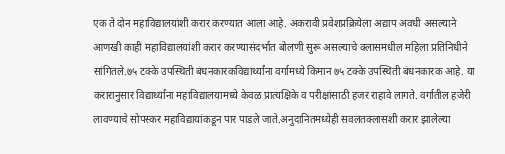एक ते दोन महाविद्यालयांशी करार करण्यात आला आहे. अकरावी प्रवेशप्रक्रियेला अद्याप अवधी असल्याने आणखी काही महाविद्यालयांशी करार करण्यासंदर्भात बोलणी सुरू असल्याचे क्लासमधील महिला प्रतिनिधीने सांगितले.७५ टक्के उपस्थिती बंधनकारकविद्यार्थ्यांना वर्गामध्ये किमान ७५ टक्के उपस्थिती बंधनकारक आहे. या करारानुसार विद्यार्थ्यांना महाविद्यालयामध्ये केवळ प्रात्यक्षिके व परीक्षांसाठी हजर राहावे लागते. वर्गातील हजेरी लावण्याचे सोपस्कर महाविद्यायांकडून पार पाडले जाते.अनुदानितमध्येही सवलतक्लासशी करार झालेल्या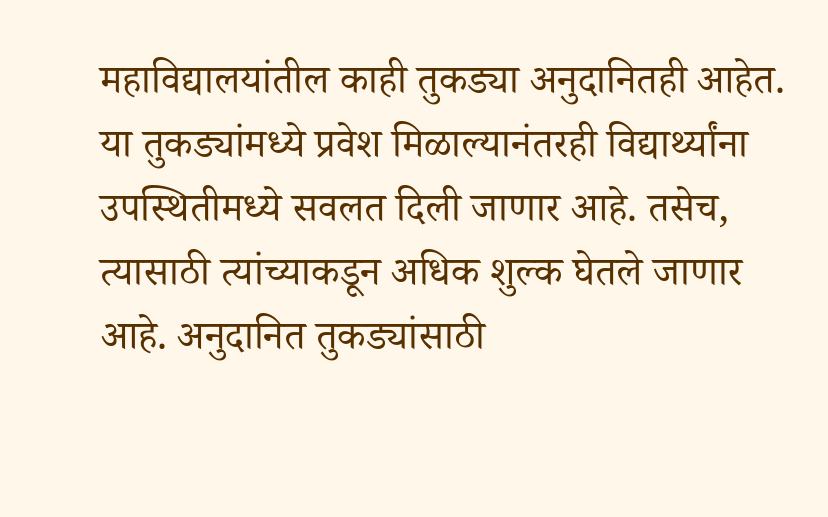महाविद्यालयांतील काही तुकड्या अनुदानितही आहेत. या तुकड्यांमध्ये प्रवेश मिळाल्यानंतरही विद्यार्थ्यांना उपस्थितीमध्ये सवलत दिली जाणार आहे. तसेच, त्यासाठी त्यांच्याकडून अधिक शुल्क घेतले जाणार आहे. अनुदानित तुकड्यांसाठी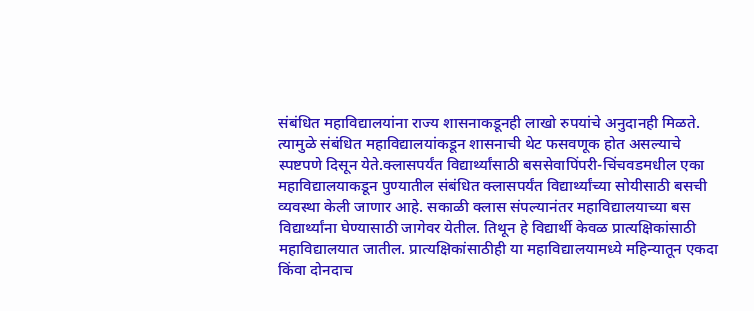संबंधित महाविद्यालयांना राज्य शासनाकडूनही लाखो रुपयांचे अनुदानही मिळते. त्यामुळे संबंधित महाविद्यालयांकडून शासनाची थेट फसवणूक होत असल्याचे स्पष्टपणे दिसून येते.क्लासपर्यंत विद्यार्थ्यांसाठी बससेवापिंपरी-चिंचवडमधील एका महाविद्यालयाकडून पुण्यातील संबंधित क्लासपर्यंत विद्यार्थ्यांच्या सोयीसाठी बसची व्यवस्था केली जाणार आहे. सकाळी क्लास संपल्यानंतर महाविद्यालयाच्या बस विद्यार्थ्यांना घेण्यासाठी जागेवर येतील. तिथून हे विद्यार्थी केवळ प्रात्यक्षिकांसाठी महाविद्यालयात जातील. प्रात्यक्षिकांसाठीही या महाविद्यालयामध्ये महिन्यातून एकदा किंवा दोनदाच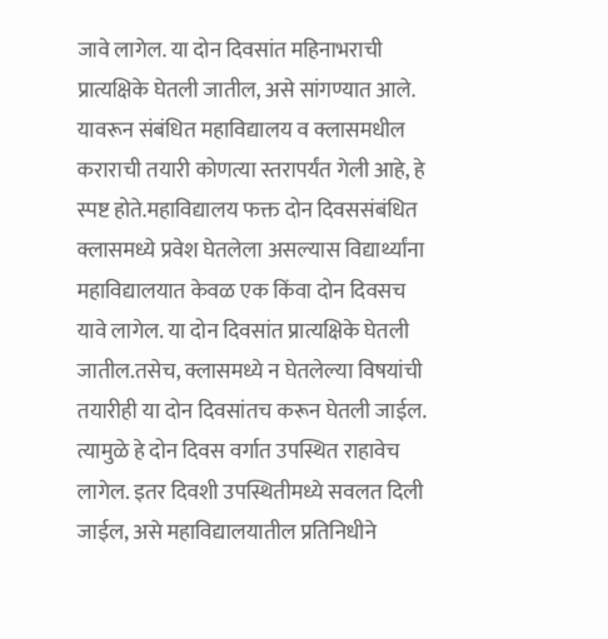जावे लागेल. या दोन दिवसांत महिनाभराची प्रात्यक्षिके घेतली जातील, असे सांगण्यात आले. यावरून संबंधित महाविद्यालय व क्लासमधील कराराची तयारी कोणत्या स्तरापर्यंत गेली आहे, हे स्पष्ट होते.महाविद्यालय फक्त दोन दिवससंबंधित क्लासमध्ये प्रवेश घेतलेला असल्यास विद्यार्थ्यांना महाविद्यालयात केवळ एक किंवा दोन दिवसच यावे लागेल. या दोन दिवसांत प्रात्यक्षिके घेतली जातील.तसेच, क्लासमध्ये न घेतलेल्या विषयांची तयारीही या दोन दिवसांतच करून घेतली जाईल. त्यामुळे हे दोन दिवस वर्गात उपस्थित राहावेच लागेल. इतर दिवशी उपस्थितीमध्ये सवलत दिली जाईल, असे महाविद्यालयातील प्रतिनिधीने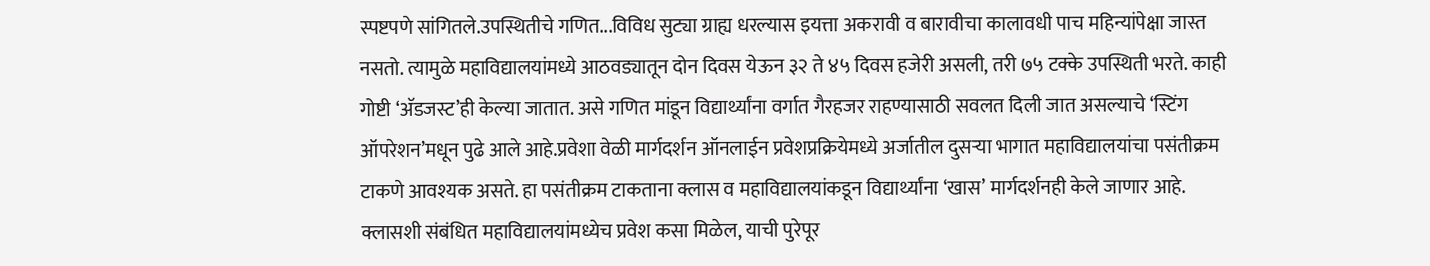स्पष्टपणे सांगितले.उपस्थितीचे गणित...विविध सुट्या ग्राह्य धरल्यास इयत्ता अकरावी व बारावीचा कालावधी पाच महिन्यांपेक्षा जास्त नसतो. त्यामुळे महाविद्यालयांमध्ये आठवड्यातून दोन दिवस येऊन ३२ ते ४५ दिवस हजेरी असली, तरी ७५ टक्के उपस्थिती भरते. काही गोष्टी ‘अ‍ॅडजस्ट’ही केल्या जातात. असे गणित मांडून विद्यार्थ्यांना वर्गात गैरहजर राहण्यासाठी सवलत दिली जात असल्याचे ‘स्टिंग ऑपरेशन’मधून पुढे आले आहे.प्रवेशा वेळी मार्गदर्शन ऑनलाईन प्रवेशप्रक्रियेमध्ये अर्जातील दुसऱ्या भागात महाविद्यालयांचा पसंतीक्रम टाकणे आवश्यक असते. हा पसंतीक्रम टाकताना क्लास व महाविद्यालयांकडून विद्यार्थ्यांना ‘खास’ मार्गदर्शनही केले जाणार आहे. क्लासशी संबंधित महाविद्यालयांमध्येच प्रवेश कसा मिळेल, याची पुरेपूर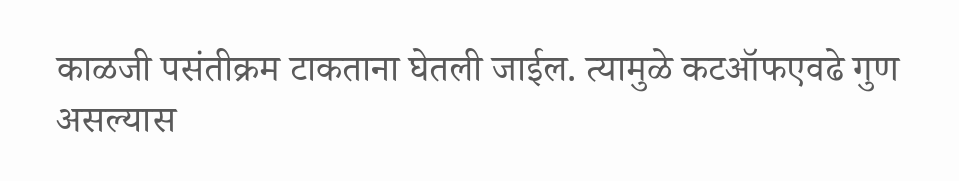काळजी पसंतीक्रम टाकताना घेतली जाईल. त्यामुळे कटऑफएवढे गुण असल्यास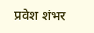प्रवेश शंभर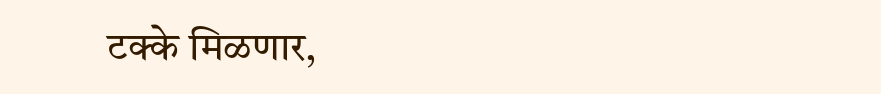टक्के मिळणार,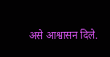असे आश्वासन दिले.